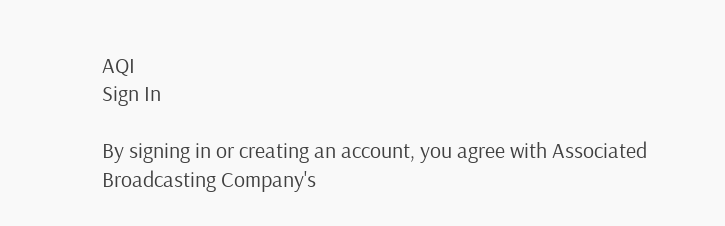AQI
Sign In

By signing in or creating an account, you agree with Associated Broadcasting Company's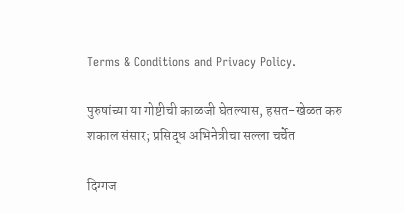Terms & Conditions and Privacy Policy.

पुरुषांच्या या गोष्टीची काळजी घेतल्यास, हसत-खेळत करु शकाल संसार; प्रसिद्ध अभिनेत्रीचा सल्ला चर्चेत

दिग्गज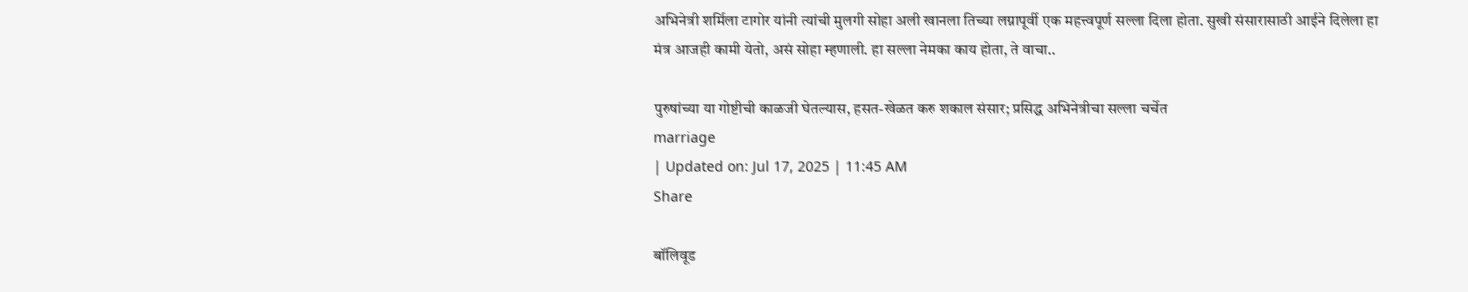अभिनेत्री शर्मिला टागोर यांनी त्यांची मुलगी सोहा अली खानला तिच्या लग्नापूर्वी एक महत्त्वपूर्ण सल्ला दिला होता. सुखी संसारासाठी आईने दिलेला हा मंत्र आजही कामी येतो, असं सोहा म्हणाली. हा सल्ला नेमका काय होता, ते वाचा..

पुरुषांच्या या गोष्टीची काळजी घेतल्यास, हसत-खेळत करु शकाल संसार; प्रसिद्ध अभिनेत्रीचा सल्ला चर्चेत
marriage
| Updated on: Jul 17, 2025 | 11:45 AM
Share

बॉलिवूड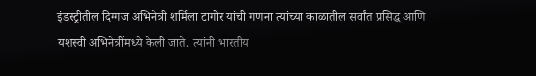इंडस्ट्रीतील दिग्गज अभिनेत्री शर्मिला टागोर यांची गणना त्यांच्या काळातील सर्वांत प्रसिद्ध आणि यशस्वी अभिनेत्रींमध्ये केली जाते. त्यांनी भारतीय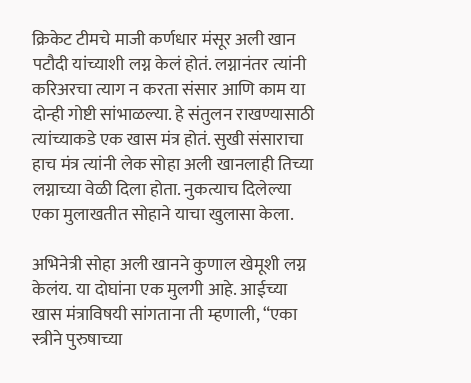क्रिकेट टीमचे माजी कर्णधार मंसूर अली खान पटौदी यांच्याशी लग्न केलं होतं. लग्नानंतर त्यांनी करिअरचा त्याग न करता संसार आणि काम या दोन्ही गोष्टी सांभाळल्या. हे संतुलन राखण्यासाठी त्यांच्याकडे एक खास मंत्र होतं. सुखी संसाराचा हाच मंत्र त्यांनी लेक सोहा अली खानलाही तिच्या लग्नाच्या वेळी दिला होता. नुकत्याच दिलेल्या एका मुलाखतीत सोहाने याचा खुलासा केला.

अभिनेत्री सोहा अली खानने कुणाल खेमूशी लग्न केलंय. या दोघांना एक मुलगी आहे. आईच्या खास मंत्राविषयी सांगताना ती म्हणाली, “एका स्त्रीने पुरुषाच्या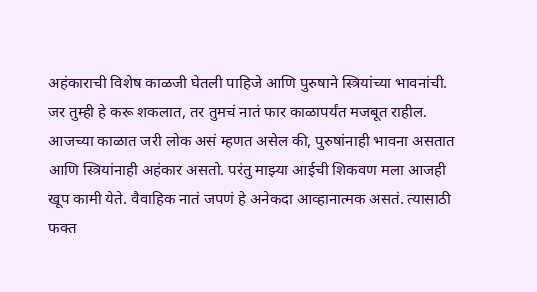अहंकाराची विशेष काळजी घेतली पाहिजे आणि पुरुषाने स्त्रियांच्या भावनांची. जर तुम्ही हे करू शकलात, तर तुमचं नातं फार काळापर्यंत मजबूत राहील. आजच्या काळात जरी लोक असं म्हणत असेल की, पुरुषांनाही भावना असतात आणि स्त्रियांनाही अहंकार असतो. परंतु माझ्या आईची शिकवण मला आजही खूप कामी येते. वैवाहिक नातं जपणं हे अनेकदा आव्हानात्मक असतं. त्यासाठी फक्त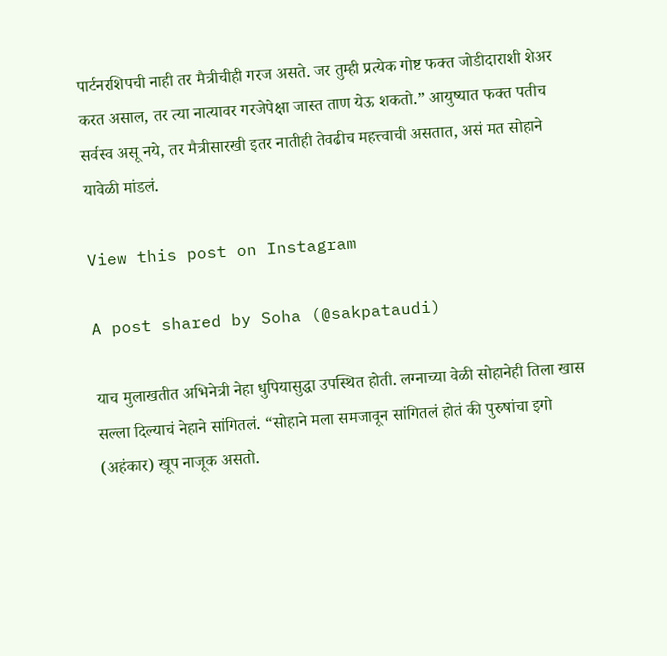पार्टनरशिपची नाही तर मैत्रीचीही गरज असते. जर तुम्ही प्रत्येक गोष्ट फक्त जोडीदाराशी शेअर करत असाल, तर त्या नात्यावर गरजेपेक्षा जास्त ताण येऊ शकतो.” आयुष्यात फक्त पतीच सर्वस्व असू नये, तर मैत्रीसारखी इतर नातीही तेवढीच महत्त्वाची असतात, असं मत सोहाने यावेळी मांडलं.

View this post on Instagram

A post shared by Soha (@sakpataudi)

याच मुलाखतीत अभिनेत्री नेहा धुपियासुद्धा उपस्थित होती. लग्नाच्या वेळी सोहानेही तिला खास सल्ला दिल्याचं नेहाने सांगितलं. “सोहाने मला समजावून सांगितलं होतं की पुरुषांचा इगो (अहंकार) खूप नाजूक असतो.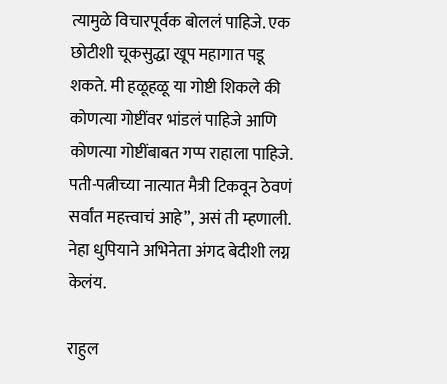त्यामुळे विचारपूर्वक बोललं पाहिजे. एक छोटीशी चूकसुद्धा खूप महागात पडू शकते. मी हळूहळू या गोष्टी शिकले की कोणत्या गोष्टींवर भांडलं पाहिजे आणि कोणत्या गोष्टींबाबत गप्प राहाला पाहिजे. पती-पत्नीच्या नात्यात मैत्री टिकवून ठेवणं सर्वांत महत्त्वाचं आहे”, असं ती म्हणाली. नेहा धुपियाने अभिनेता अंगद बेदीशी लग्न केलंय.

राहुल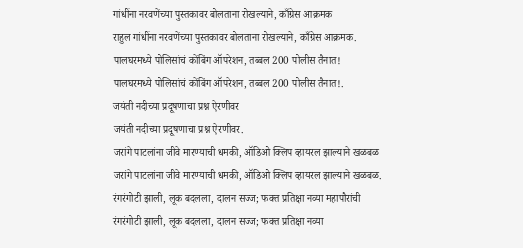गांधींना नरवणेंच्या पुस्तकावर बोलताना रोखल्याने, काँग्रेस आक्रमक
राहुल गांधींना नरवणेंच्या पुस्तकावर बोलताना रोखल्याने, काँग्रेस आक्रमक.
पालघरमध्ये पोलिसांचं कोंबिंग ऑपरेशन, तब्बल 200 पोलीस तैनात!
पालघरमध्ये पोलिसांचं कोंबिंग ऑपरेशन, तब्बल 200 पोलीस तैनात!.
जयंती नदीच्या प्रदूषणाचा प्रश्न ऐरणीवर
जयंती नदीच्या प्रदूषणाचा प्रश्न ऐरणीवर.
जरांगे पाटलांना जीवे मारण्याची धमकी, ऑडिओ क्लिप व्हायरल झाल्याने खळबळ
जरांगे पाटलांना जीवे मारण्याची धमकी, ऑडिओ क्लिप व्हायरल झाल्याने खळबळ.
रंगरंगोटी झाली, लूक बदलला, दालन सज्ज; फक्त प्रतिक्षा नव्या महापौरांची
रंगरंगोटी झाली, लूक बदलला, दालन सज्ज; फक्त प्रतिक्षा नव्या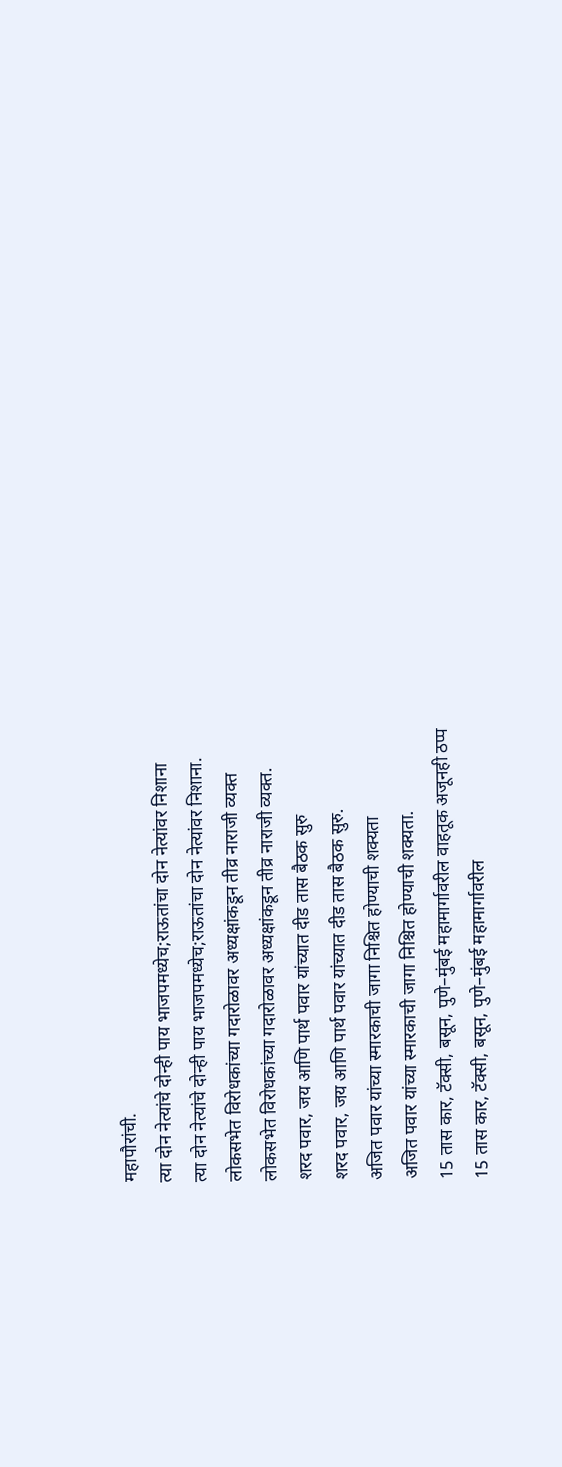महापौरांची.
त्या दोन नेत्यांचे दोन्ही पाय भाजपमध्येच;राऊतांचा दोन नेत्यांवर निशाना
त्या दोन नेत्यांचे दोन्ही पाय भाजपमध्येच;राऊतांचा दोन नेत्यांवर निशाना.
लोकसभेत विरोधकांच्या गदारोळावर अध्यक्षांकडून तीव्र नाराजी व्यक्त
लोकसभेत विरोधकांच्या गदारोळावर अध्यक्षांकडून तीव्र नाराजी व्यक्त.
शरद पवार, जय आणि पार्थ पवार यांच्यात दीड तास बैठक सुरु
शरद पवार, जय आणि पार्थ पवार यांच्यात दीड तास बैठक सुरु.
अजित पवार यांच्या स्मारकाची जागा निश्चित होण्याची शक्यता
अजित पवार यांच्या स्मारकाची जागा निश्चित होण्याची शक्यता.
15 तास कार, टॅक्सी, बसून, पुणे–मुंबई महामार्गावरील वाहतूक अजूनही ठप्प
15 तास कार, टॅक्सी, बसून, पुणे–मुंबई महामार्गावरील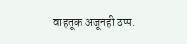वाहतूक अजूनही ठप्प.